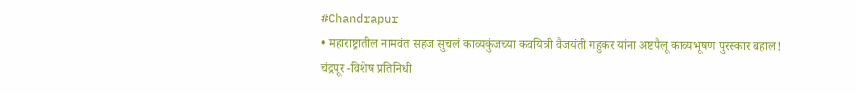#Chandrapur
• महाराष्ट्रातील नामवंत सहज सुचलं काव्यकुंजच्या कवयित्री वैजयंती गहुकर यांना अष्टपैलू काव्यभूषण पुरस्कार बहाल!
चंद्रपूर -विशेष प्रतिनिधी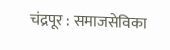चंद्रपूर : समाजसेविका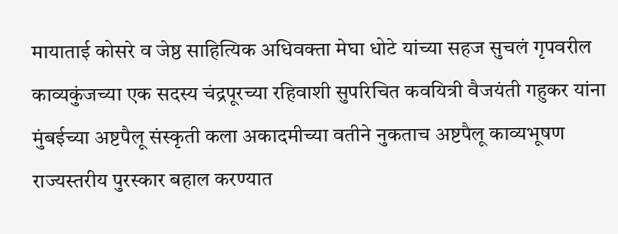मायाताई कोसरे व जेष्ठ साहित्यिक अधिवक्ता मेघा धोटे यांच्या सहज सुचलं गृपवरील काव्यकुंजच्या एक सदस्य चंद्रपूरच्या रहिवाशी सुपरिचित कवयित्री वैजयंती गहुकर यांना मुंबईच्या अष्टपैलू संस्कृती कला अकादमीच्या वतीने नुकताच अष्टपैलू काव्यभूषण राज्यस्तरीय पुरस्कार बहाल करण्यात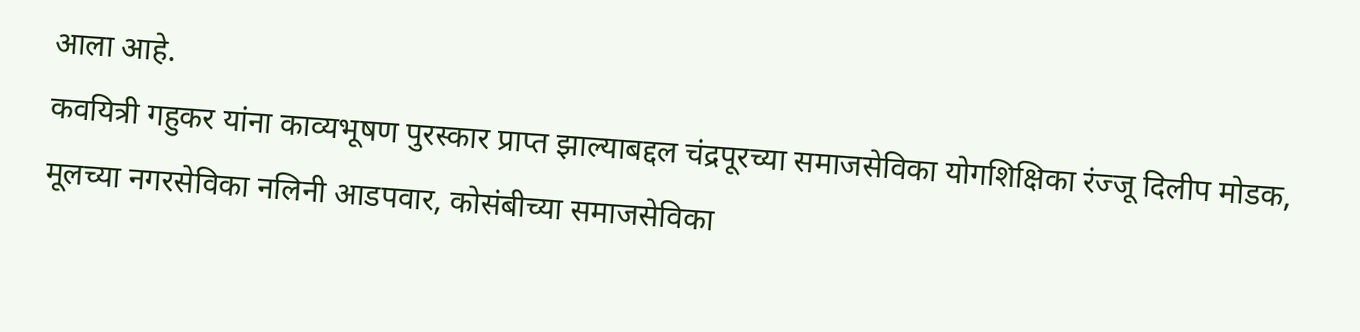आला आहे.
कवयित्री गहुकर यांना काव्यभूषण पुरस्कार प्राप्त झाल्याबद्दल चंद्रपूरच्या समाजसेविका योगशिक्षिका रंज्जू दिलीप मोडक, मूलच्या नगरसेविका नलिनी आडपवार, कोसंबीच्या समाजसेविका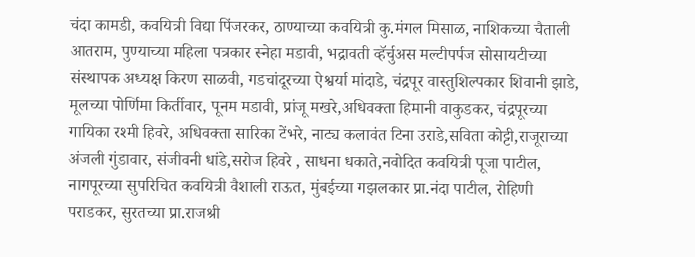चंदा कामडी, कवयित्री विद्या पिंजरकर, ठाण्याच्या कवयित्री कु.मंगल मिसाळ, नाशिकच्या चैताली आतराम, पुण्याच्या महिला पत्रकार स्नेहा मडावी, भद्रावती व्हॅर्चुअस मल्टीपर्पज सोसायटीच्या संस्थापक अध्यक्ष किरण साळवी, गडचांदूरच्या ऐश्वर्या मांदाडे, चंद्रपूर वास्तुशिल्पकार शिवानी झाडे, मूलच्या पोर्णिमा किर्तीवार, पूनम मडावी, प्रांजू मखरे,अधिवक्ता हिमानी वाकुडकर, चंद्रपूरच्या गायिका रश्मी हिवरे, अधिवक्ता सारिका टेंभरे, नाट्य कलावंत टिना उराडे,सविता कोट्टी,राजूराच्या अंजली गुंडावार, संजीवनी धांडे,सरोज हिवरे , साधना धकाते,नवोदित कवयित्री पूजा पाटील, नागपूरच्या सुपरिचित कवयित्री वैशाली राऊत, मुंबईच्या गझलकार प्रा.नंदा पाटील, रोहिणी पराडकर, सुरतच्या प्रा.राजश्री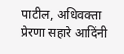पाटील, अधिवक्ता प्रेरणा सहारे आदिंनी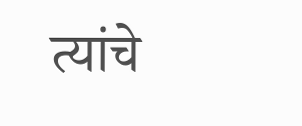त्यांचे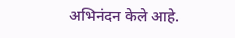अभिनंदन केले आहे.